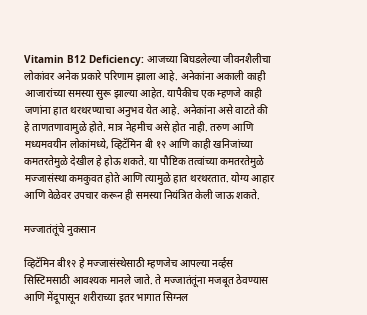Vitamin B12 Deficiency: आजच्या बिघडलेल्या जीवनशैलीचा लोकांवर अनेक प्रकारे परिणाम झाला आहे. अनेकांना अकाली काही आजारांच्या समस्या सुरू झाल्या आहेत. यापैकीच एक म्हणजे काही जणांना हात थरथरण्याचा अनुभव येत आहे. अनेकांना असे वाटते की हे ताणतणावामुळे होते. मात्र नेहमीच असे होत नाही. तरुण आणि मध्यमवयीन लोकांमध्ये, व्हिटॅमिन बी १२ आणि काही खनिजांच्या कमतरतेमुळे देखील हे होऊ शकते. या पौष्टिक तत्वांच्या कमतरतेमुळे मज्जासंस्था कमकुवत होते आणि त्यामुळे हात थरथरतात. योग्य आहार आणि वेळेवर उपचार करून ही समस्या नियंत्रित केली जाऊ शकते.

मज्जातंतूंचे नुकसान

व्हिटॅमिन बी१२ हे मज्जासंस्थेसाठी म्हणजेच आपल्या नर्व्हस सिस्टिमसाठी आवश्यक मानले जाते. ते मज्जातंतूंना मजबूत ठेवण्यास आणि मेंदूपासून शरीराच्या इतर भागात सिग्नल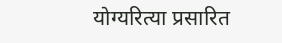योग्यरित्या प्रसारित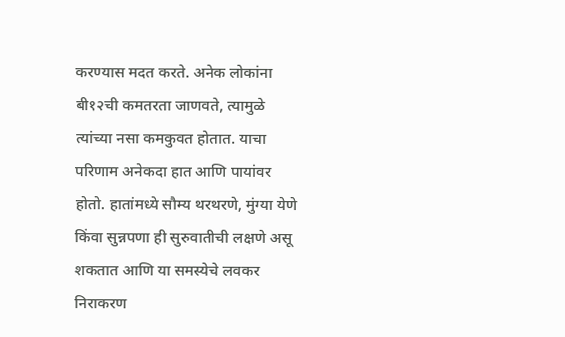करण्यास मदत करते. अनेक लोकांना बी१२ची कमतरता जाणवते, त्यामुळे त्यांच्या नसा कमकुवत होतात. याचा परिणाम अनेकदा हात आणि पायांवर होतो. हातांमध्ये सौम्य थरथरणे, मुंग्या येणे किंवा सुन्नपणा ही सुरुवातीची लक्षणे असू शकतात आणि या समस्येचे लवकर निराकरण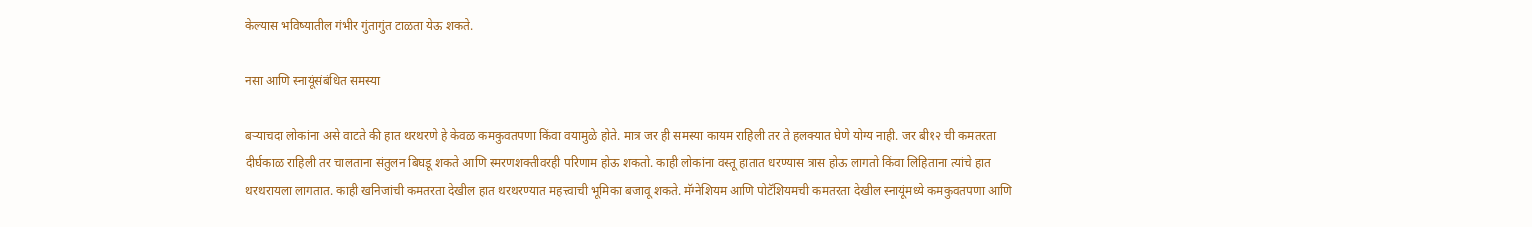केल्यास भविष्यातील गंभीर गुंतागुंत टाळता येऊ शकते.

नसा आणि स्नायूंसंबंधित समस्या

बऱ्याचदा लोकांना असे वाटते की हात थरथरणे हे केवळ कमकुवतपणा किंवा वयामुळे होते. मात्र जर ही समस्या कायम राहिली तर ते हलक्यात घेणे योग्य नाही. जर बी१२ ची कमतरता दीर्घकाळ राहिली तर चालताना संतुलन बिघडू शकते आणि स्मरणशक्तीवरही परिणाम होऊ शकतो. काही लोकांना वस्तू हातात धरण्यास त्रास होऊ लागतो किंवा लिहिताना त्यांचे हात थरथरायला लागतात. काही खनिजांची कमतरता देखील हात थरथरण्यात महत्त्वाची भूमिका बजावू शकते. मॅग्नेशियम आणि पोटॅशियमची कमतरता देखील स्नायूंमध्ये कमकुवतपणा आणि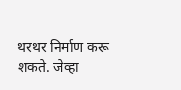थरथर निर्माण करू शकते. जेव्हा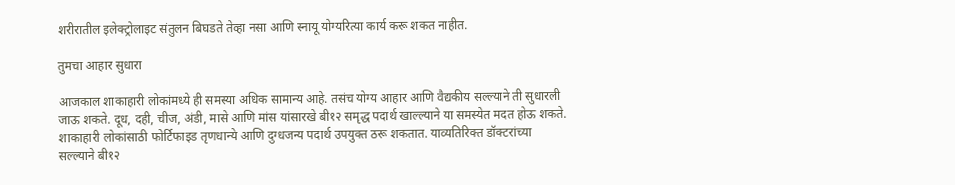शरीरातील इलेक्ट्रोलाइट संतुलन बिघडते तेव्हा नसा आणि स्नायू योग्यरित्या कार्य करू शकत नाहीत.

तुमचा आहार सुधारा

आजकाल शाकाहारी लोकांमध्ये ही समस्या अधिक सामान्य आहे. तसंच योग्य आहार आणि वैद्यकीय सल्ल्याने ती सुधारली जाऊ शकते. दूध, दही, चीज, अंडी, मासे आणि मांस यांसारखे बी१२ समृद्ध पदार्थ खाल्ल्याने या समस्येत मदत होऊ शकते. शाकाहारी लोकांसाठी फोर्टिफाइड तृणधान्ये आणि दुग्धजन्य पदार्थ उपयुक्त ठरू शकतात. याव्यतिरिक्त डॉक्टरांच्या सल्ल्याने बी१२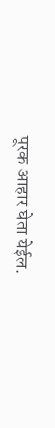पूरक आहार घेता येईल.